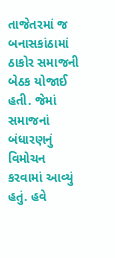તાજેતરમાં જ બનાસકાંઠામાં ઠાકોર સમાજની બેઠક યોજાઈ હતી. જેમાં સમાજનાં બંધારણનું વિમોચન કરવામાં આવ્યું હતું. હવે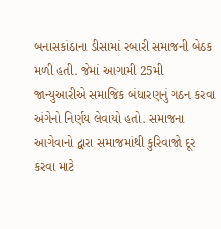બનાસકાંઠાના ડીસામાં રબારી સમાજની બેઠક મળી હતી. જેમાં આગામી 25મી જાન્યુઆરીએ સમાજિક બંધારણનું ગઠન કરવા અંગેનો નિર્ણય લેવાયો હતો. સમાજના આગેવાનો દ્વારા સમાજમાંથી કુરિવાજો દૂર કરવા માટે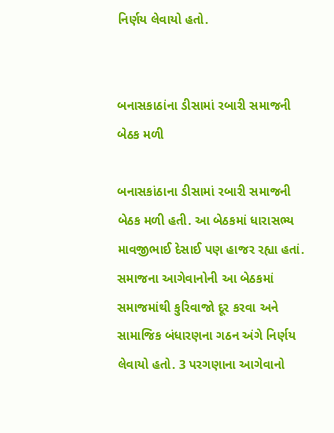નિર્ણય લેવાયો હતો.


બનાસકાઠાંના ડીસામાં રબારી સમાજની બેઠક મળી

બનાસકાંઠાના ડીસામાં રબારી સમાજની બેઠક મળી હતી. આ બેઠકમાં ધારાસભ્ય માવજીભાઈ દેસાઈ પણ હાજર રહ્યા હતાં. સમાજના આગેવાનોની આ બેઠકમાં સમાજમાંથી કુરિવાજો દૂર કરવા અને સામાજિક બંધારણના ગઠન અંગે નિર્ણય લેવાયો હતો. 3 પરગણાના આગેવાનો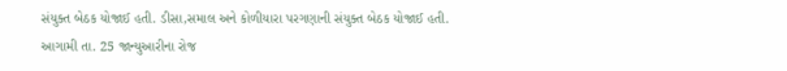સંયુક્ત બેઠક યોજાઈ હતી. ડીસા,સમાલ અને કોળીયારા પરગણાની સંયુક્ત બેઠક યોજાઈ હતી. આગામી તા. 25 જાન્યુઆરીના રોજ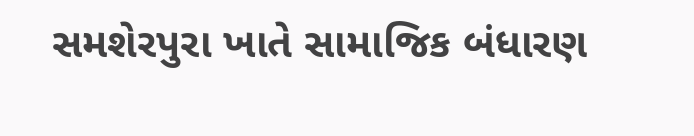સમશેરપુરા ખાતે સામાજિક બંધારણ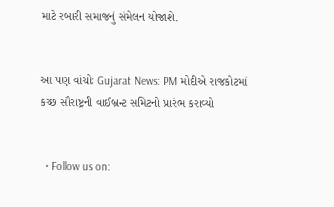માટે રબારી સમાજનું સંમેલન યોજાશે.


આ પણ વાંચોઃ Gujarat News: PM મોદીએ રાજકોટમાં કચ્છ સૌરાષ્ટ્રની વાઈબ્રન્ટ સમિટનો પ્રારંભ કરાવ્યો


  • Follow us on: